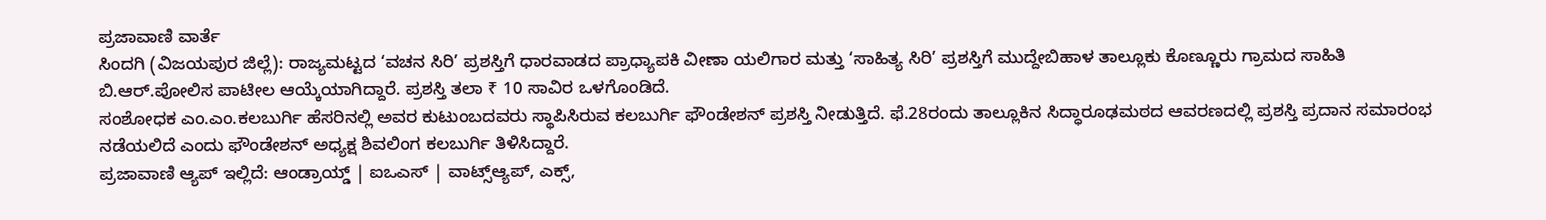ಪ್ರಜಾವಾಣಿ ವಾರ್ತೆ
ಸಿಂದಗಿ (ವಿಜಯಪುರ ಜಿಲ್ಲೆ): ರಾಜ್ಯಮಟ್ಟದ ‘ವಚನ ಸಿರಿ’ ಪ್ರಶಸ್ತಿಗೆ ಧಾರವಾಡದ ಪ್ರಾಧ್ಯಾಪಕಿ ವೀಣಾ ಯಲಿಗಾರ ಮತ್ತು ‘ಸಾಹಿತ್ಯ ಸಿರಿ’ ಪ್ರಶಸ್ತಿಗೆ ಮುದ್ದೇಬಿಹಾಳ ತಾಲ್ಲೂಕು ಕೊಣ್ಣೂರು ಗ್ರಾಮದ ಸಾಹಿತಿ ಬಿ.ಆರ್.ಪೋಲಿಸ ಪಾಟೀಲ ಆಯ್ಕೆಯಾಗಿದ್ದಾರೆ. ಪ್ರಶಸ್ತಿ ತಲಾ ₹ 10 ಸಾವಿರ ಒಳಗೊಂಡಿದೆ.
ಸಂಶೋಧಕ ಎಂ.ಎಂ.ಕಲಬುರ್ಗಿ ಹೆಸರಿನಲ್ಲಿ ಅವರ ಕುಟುಂಬದವರು ಸ್ಥಾಪಿಸಿರುವ ಕಲಬುರ್ಗಿ ಫೌಂಡೇಶನ್ ಪ್ರಶಸ್ತಿ ನೀಡುತ್ತಿದೆ. ಫೆ.28ರಂದು ತಾಲ್ಲೂಕಿನ ಸಿದ್ಧಾರೂಢಮಠದ ಆವರಣದಲ್ಲಿ ಪ್ರಶಸ್ತಿ ಪ್ರದಾನ ಸಮಾರಂಭ ನಡೆಯಲಿದೆ ಎಂದು ಫೌಂಡೇಶನ್ ಅಧ್ಯಕ್ಷ ಶಿವಲಿಂಗ ಕಲಬುರ್ಗಿ ತಿಳಿಸಿದ್ದಾರೆ.
ಪ್ರಜಾವಾಣಿ ಆ್ಯಪ್ ಇಲ್ಲಿದೆ: ಆಂಡ್ರಾಯ್ಡ್ | ಐಒಎಸ್ | ವಾಟ್ಸ್ಆ್ಯಪ್, ಎಕ್ಸ್,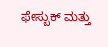ಫೇಸ್ಬುಕ್ ಮತ್ತು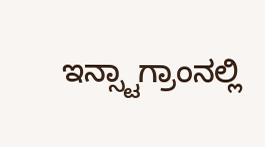ಇನ್ಸ್ಟಾಗ್ರಾಂನಲ್ಲಿ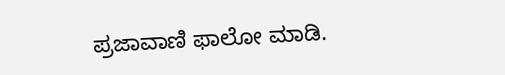ಪ್ರಜಾವಾಣಿ ಫಾಲೋ ಮಾಡಿ.